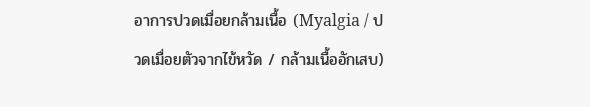อาการปวดเมื่อยกล้ามเนื้อ (Myalgia / ปวดเมื่อยตัวจากไข้หวัด / กล้ามเนื้ออักเสบ)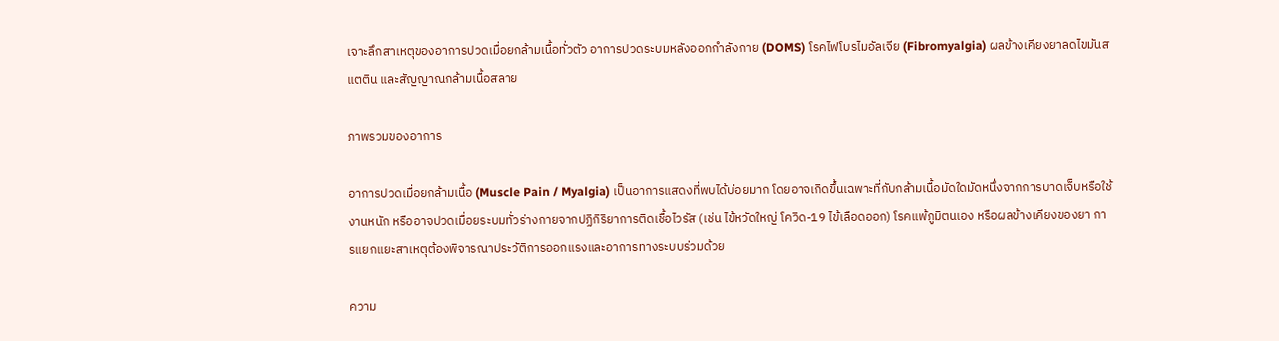เจาะลึกสาเหตุของอาการปวดเมื่อยกล้ามเนื้อทั่วตัว อาการปวดระบมหลังออกกำลังกาย (DOMS) โรคไฟโบรไมอัลเจีย (Fibromyalgia) ผลข้างเคียงยาลดไขมันสแตติน และสัญญาณกล้ามเนื้อสลาย

ภาพรวมของอาการ

อาการปวดเมื่อยกล้ามเนื้อ (Muscle Pain / Myalgia) เป็นอาการแสดงที่พบได้บ่อยมาก โดยอาจเกิดขึ้นเฉพาะที่กับกล้ามเนื้อมัดใดมัดหนึ่งจากการบาดเจ็บหรือใช้งานหนัก หรืออาจปวดเมื่อยระบมทั่วร่างกายจากปฏิกิริยาการติดเชื้อไวรัส (เช่น ไข้หวัดใหญ่ โควิด-19 ไข้เลือดออก) โรคแพ้ภูมิตนเอง หรือผลข้างเคียงของยา การแยกแยะสาเหตุต้องพิจารณาประวัติการออกแรงและอาการทางระบบร่วมด้วย

ความ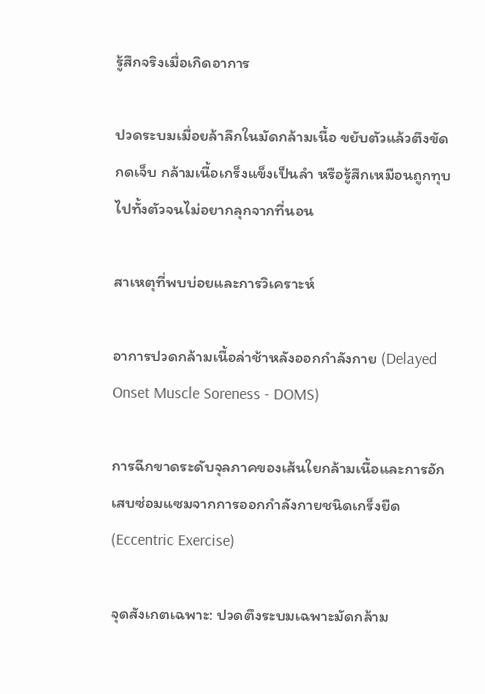รู้สึกจริงเมื่อเกิดอาการ

ปวดระบมเมื่อยล้าลึกในมัดกล้ามเนื้อ ขยับตัวแล้วตึงขัด กดเจ็บ กล้ามเนื้อเกร็งแข็งเป็นลำ หรือรู้สึกเหมือนถูกทุบไปทั้งตัวจนไม่อยากลุกจากที่นอน

สาเหตุที่พบบ่อยและการวิเคราะห์

อาการปวดกล้ามเนื้อล่าช้าหลังออกกำลังกาย (Delayed Onset Muscle Soreness - DOMS)

การฉีกขาดระดับจุลภาคของเส้นใยกล้ามเนื้อและการอักเสบซ่อมแซมจากการออกกำลังกายชนิดเกร็งยืด (Eccentric Exercise)

จุดสังเกตเฉพาะ: ปวดตึงระบมเฉพาะมัดกล้าม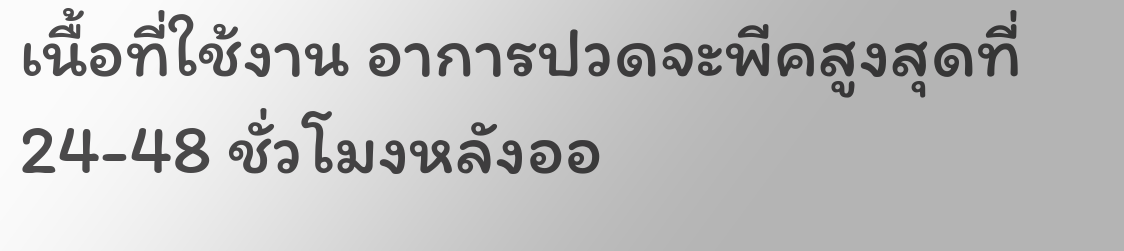เนื้อที่ใช้งาน อาการปวดจะพีคสูงสุดที่ 24-48 ชั่วโมงหลังออ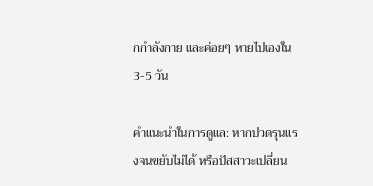กกำลังกาย และค่อยๆ หายไปเองใน 3-5 วัน

คำแนะนำในการดูแล: หากปวดรุนแรงจนขยับไม่ได้ หรือปัสสาวะเปลี่ยน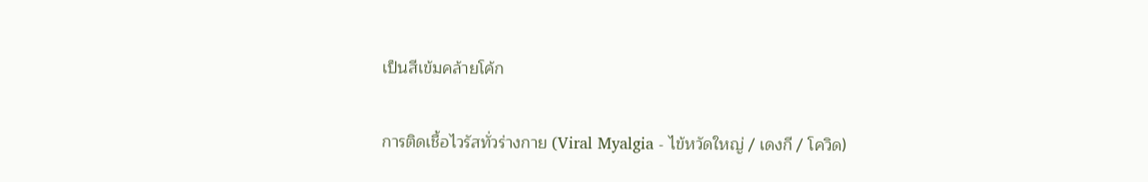เป็นสีเข้มคล้ายโค้ก

การติดเชื้อไวรัสทั่วร่างกาย (Viral Myalgia - ไข้หวัดใหญ่ / เดงกี / โควิด)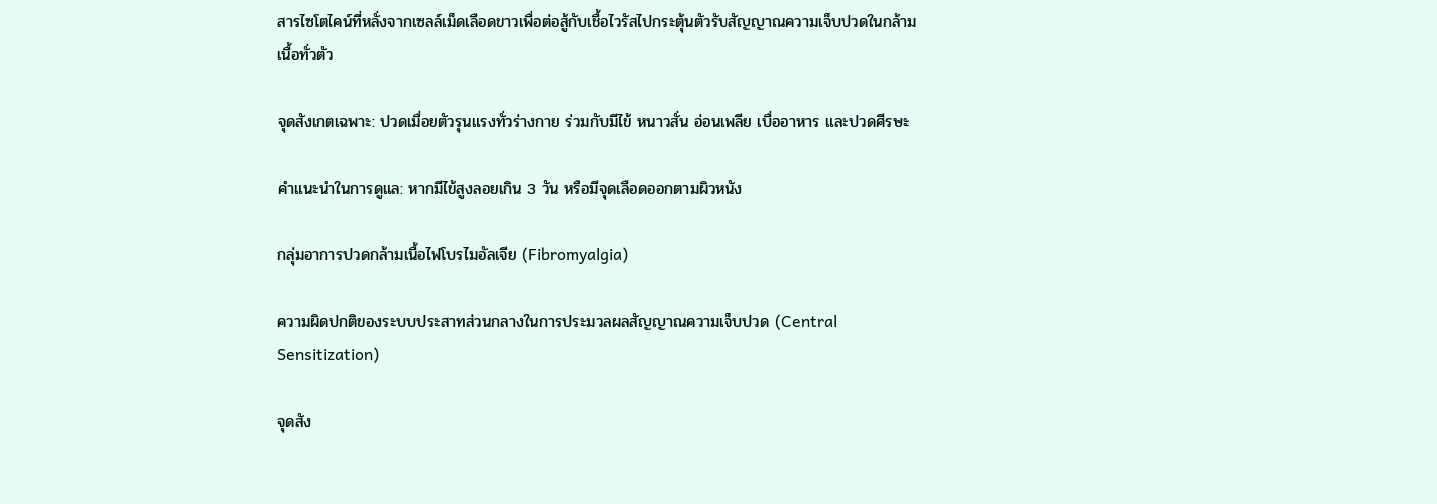สารไซโตไคน์ที่หลั่งจากเซลล์เม็ดเลือดขาวเพื่อต่อสู้กับเชื้อไวรัสไปกระตุ้นตัวรับสัญญาณความเจ็บปวดในกล้ามเนื้อทั่วตัว

จุดสังเกตเฉพาะ: ปวดเมื่อยตัวรุนแรงทั่วร่างกาย ร่วมกับมีไข้ หนาวสั่น อ่อนเพลีย เบื่ออาหาร และปวดศีรษะ

คำแนะนำในการดูแล: หากมีไข้สูงลอยเกิน 3 วัน หรือมีจุดเลือดออกตามผิวหนัง

กลุ่มอาการปวดกล้ามเนื้อไฟโบรไมอัลเจีย (Fibromyalgia)

ความผิดปกติของระบบประสาทส่วนกลางในการประมวลผลสัญญาณความเจ็บปวด (Central Sensitization)

จุดสัง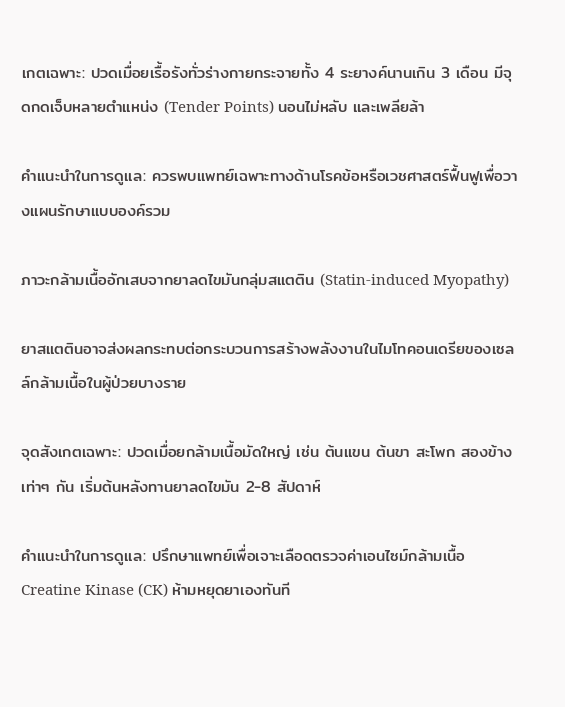เกตเฉพาะ: ปวดเมื่อยเรื้อรังทั่วร่างกายกระจายทั้ง 4 ระยางค์นานเกิน 3 เดือน มีจุดกดเจ็บหลายตำแหน่ง (Tender Points) นอนไม่หลับ และเพลียล้า

คำแนะนำในการดูแล: ควรพบแพทย์เฉพาะทางด้านโรคข้อหรือเวชศาสตร์ฟื้นฟูเพื่อวางแผนรักษาแบบองค์รวม

ภาวะกล้ามเนื้ออักเสบจากยาลดไขมันกลุ่มสแตติน (Statin-induced Myopathy)

ยาสแตตินอาจส่งผลกระทบต่อกระบวนการสร้างพลังงานในไมโทคอนเดรียของเซลล์กล้ามเนื้อในผู้ป่วยบางราย

จุดสังเกตเฉพาะ: ปวดเมื่อยกล้ามเนื้อมัดใหญ่ เช่น ต้นแขน ต้นขา สะโพก สองข้างเท่าๆ กัน เริ่มต้นหลังทานยาลดไขมัน 2-8 สัปดาห์

คำแนะนำในการดูแล: ปรึกษาแพทย์เพื่อเจาะเลือดตรวจค่าเอนไซม์กล้ามเนื้อ Creatine Kinase (CK) ห้ามหยุดยาเองทันที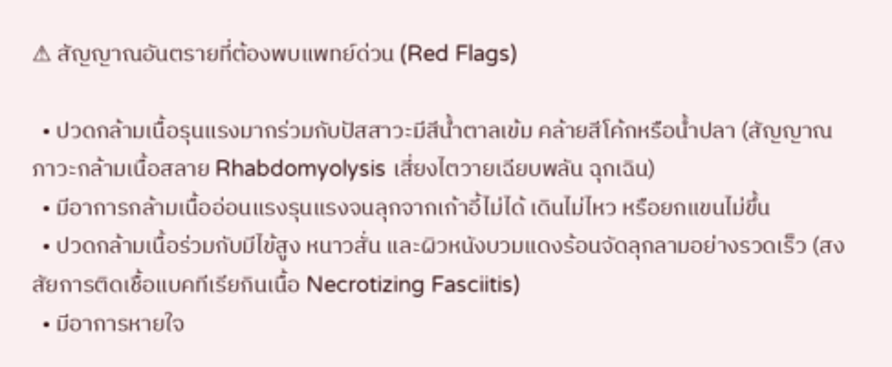⚠ สัญญาณอันตรายที่ต้องพบแพทย์ด่วน (Red Flags)

  • ปวดกล้ามเนื้อรุนแรงมากร่วมกับปัสสาวะมีสีน้ำตาลเข้ม คล้ายสีโค้กหรือน้ำปลา (สัญญาณภาวะกล้ามเนื้อสลาย Rhabdomyolysis เสี่ยงไตวายเฉียบพลัน ฉุกเฉิน)
  • มีอาการกล้ามเนื้ออ่อนแรงรุนแรงจนลุกจากเก้าอี้ไม่ได้ เดินไม่ไหว หรือยกแขนไม่ขึ้น
  • ปวดกล้ามเนื้อร่วมกับมีไข้สูง หนาวสั่น และผิวหนังบวมแดงร้อนจัดลุกลามอย่างรวดเร็ว (สงสัยการติดเชื้อแบคทีเรียกินเนื้อ Necrotizing Fasciitis)
  • มีอาการหายใจ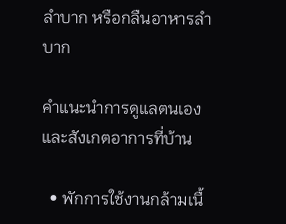ลำบาก หรือกลืนอาหารลำบาก

คำแนะนำการดูแลตนเองและสังเกตอาการที่บ้าน

  • พักการใช้งานกล้ามเนื้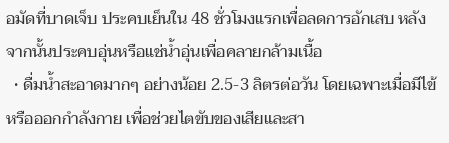อมัดที่บาดเจ็บ ประคบเย็นใน 48 ชั่วโมงแรกเพื่อลดการอักเสบ หลังจากนั้นประคบอุ่นหรือแช่น้ำอุ่นเพื่อคลายกล้ามเนื้อ
  • ดื่มน้ำสะอาดมากๆ อย่างน้อย 2.5-3 ลิตรต่อวัน โดยเฉพาะเมื่อมีไข้หรือออกกำลังกาย เพื่อช่วยไตขับของเสียและสา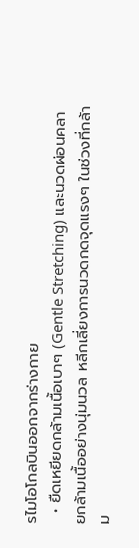รไมโอโกลบินออกจากร่างกาย
  • ยืดเหยียดกล้ามเนื้อเบาๆ (Gentle Stretching) และนวดผ่อนคลายกล้ามเนื้ออย่างนุ่มนวล หลีกเลี่ยงการนวดกดจุดแรงๆ ในช่วงที่กล้าม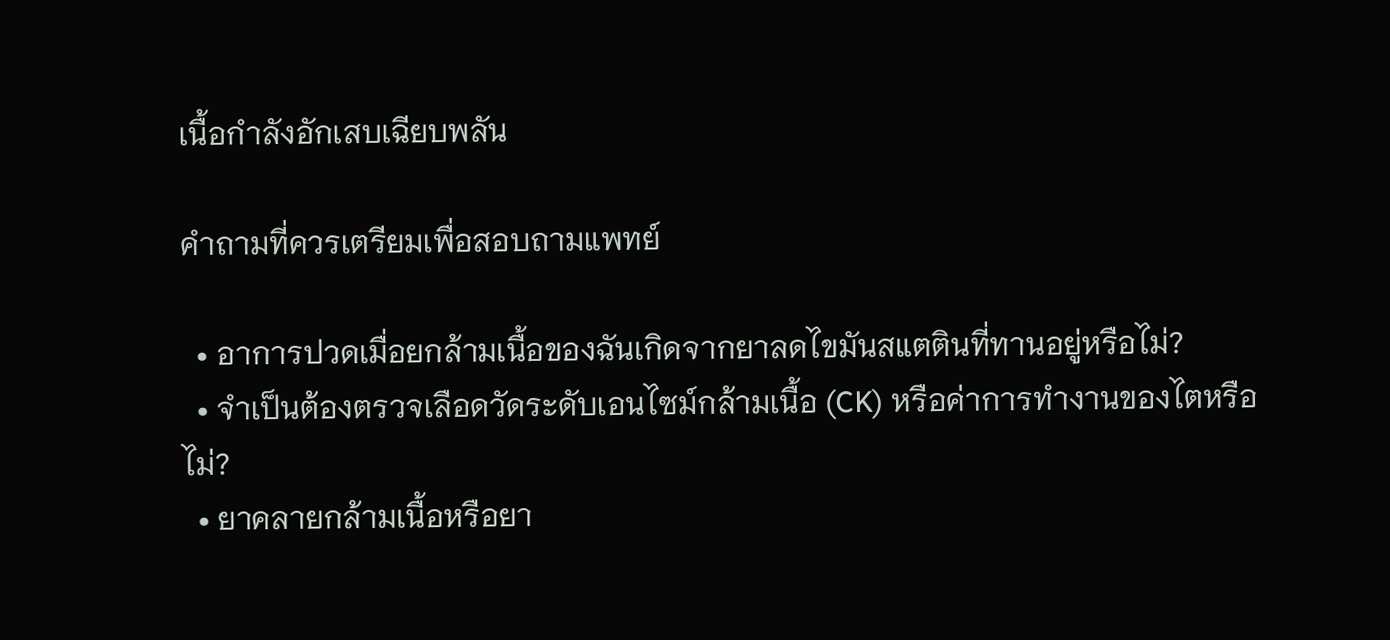เนื้อกำลังอักเสบเฉียบพลัน

คำถามที่ควรเตรียมเพื่อสอบถามแพทย์

  • อาการปวดเมื่อยกล้ามเนื้อของฉันเกิดจากยาลดไขมันสแตตินที่ทานอยู่หรือไม่?
  • จำเป็นต้องตรวจเลือดวัดระดับเอนไซม์กล้ามเนื้อ (CK) หรือค่าการทำงานของไตหรือไม่?
  • ยาคลายกล้ามเนื้อหรือยา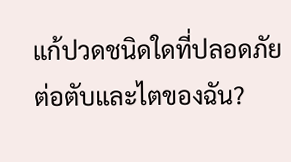แก้ปวดชนิดใดที่ปลอดภัยต่อตับและไตของฉัน?